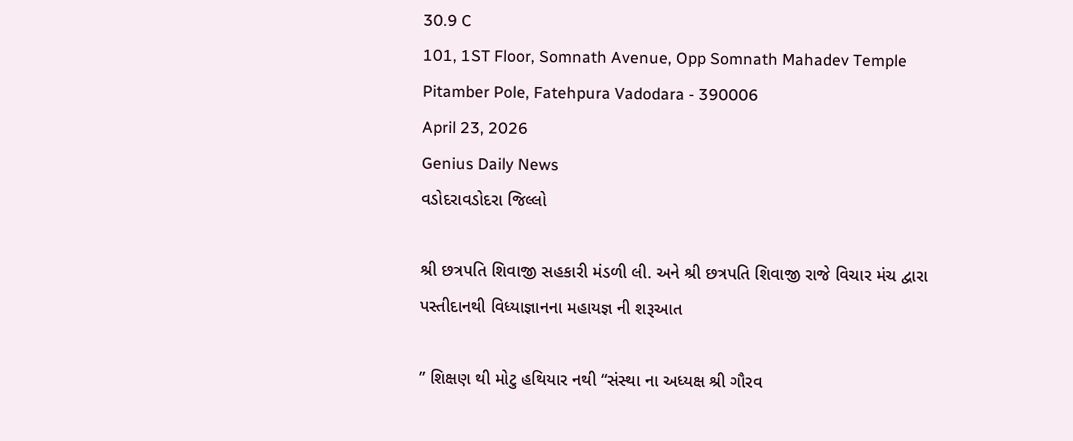30.9 C
101, 1ST Floor, Somnath Avenue, Opp Somnath Mahadev Temple Pitamber Pole, Fatehpura Vadodara - 390006
April 23, 2026
Genius Daily News
વડોદરાવડોદરા જિલ્લો

શ્રી છત્રપતિ શિવાજી સહકારી મંડળી લી. અને શ્રી છત્રપતિ શિવાજી રાજે વિચાર મંચ દ્વારા પસ્તીદાનથી વિધ્યાજ્ઞાનના મહાયજ્ઞ ની શરૂઆત

” શિક્ષણ થી મોટુ હથિયાર નથી “સંસ્થા ના અધ્યક્ષ શ્રી ગૌરવ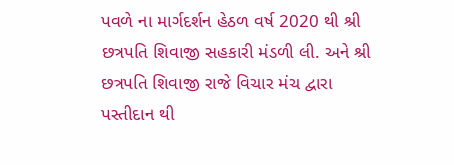પવળે ના માર્ગદર્શન હેઠળ વર્ષ 2020 થી શ્રી છત્રપતિ શિવાજી સહકારી મંડળી લી. અને શ્રી છત્રપતિ શિવાજી રાજે વિચાર મંચ દ્વારા પસ્તીદાન થી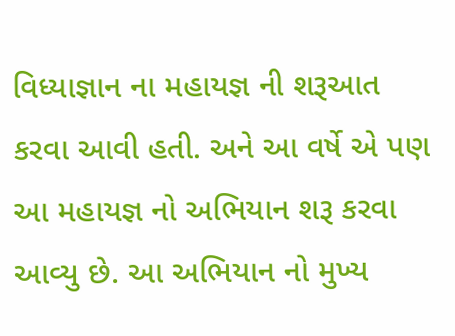વિધ્યાજ્ઞાન ના મહાયજ્ઞ ની શરૂઆત કરવા આવી હતી. અને આ વર્ષે એ પણ આ મહાયજ્ઞ નો અભિયાન શરૂ કરવા આવ્યુ છે. આ અભિયાન નો મુખ્ય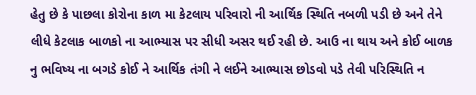હેતુ છે કે પાછલા કોરોના કાળ મા કેટલાય પરિવારો ની આર્થિક સ્થિતિ નબળી પડી છે અને તેને લીધે કેટલાક બાળકો ના આભ્યાસ પર સીધી અસર થઈ રહી છે. આઉ ના થાય અને કોઈ બાળક નુ ભવિષ્ય ના બગડે કોઈ ને આર્થિક તંગી ને લઈને આભ્યાસ છોડવો પડે તેવી પરિસ્થિતિ ન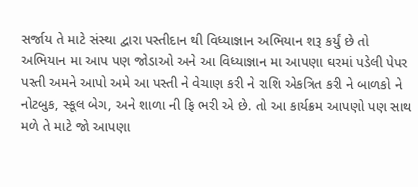સર્જાય તે માટે સંસ્થા દ્વારા પસ્તીદાન થી વિધ્યાજ્ઞાન અભિયાન શરૂ કર્યું છે તો અભિયાન મા આપ પણ જોડાઓ અને આ વિધ્યાજ્ઞાન મા આપણા ઘરમાં પડેલી પેપર પસ્તી અમને આપો અમે આ પસ્તી ને વેચાણ કરી ને રાશિ એકત્રિત કરી ને બાળકો ને નોટબુક, સ્કૂલ બેગ, અને શાળા ની ફિ ભરી એ છે. તો આ કાર્યક્રમ આપણો પણ સાથ મળે તે માટે જો આપણા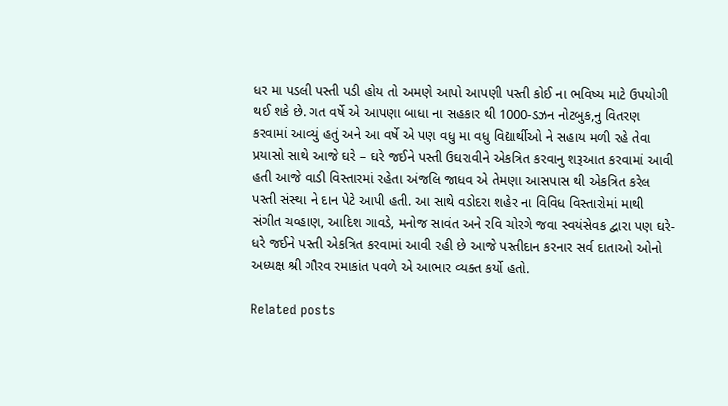ધર મા પડલી પસ્તી પડી હોય તો અમણે આપો આપણી પસ્તી કોઈ ના ભવિષ્ય માટે ઉપયોગી થઈ શકે છે. ગત વર્ષે એ આપણા બાધા ના સહકાર થી 1000-ડઝન નોટબુક,નુ વિતરણ કરવામાં આવ્યું હતું અને આ વર્ષે એ પણ વધુ મા વધુ વિદ્યાર્થીઓ ને સહાય મળી રહે તેવા પ્રયાસો સાથે આજે ઘરે – ઘરે જઈને પસ્તી ઉઘરાવીને એકત્રિત કરવાનુ શરૂઆત કરવામાં આવી હતી આજે વાડી વિસ્તારમાં રહેતા અંજલિ જાધવ એ તેમણા આસપાસ થી એકત્રિત કરેલ પસ્તી સંસ્થા ને દાન પેટે આપી હતી. આ સાથે વડોદરા શહેર ના વિવિધ વિસ્તારોમાં માથી સંગીત ચવ્હાણ, આદિશ ગાવડે, મનોજ સાવંત અને રવિ ચોરગે જવા સ્વયંસેવક દ્વારા પણ ઘરે-ધરે જઈને પસ્તી એકત્રિત કરવામાં આવી રહી છે આજે પસ્તીદાન કરનાર સર્વ દાતાઓ ઓનો અધ્યક્ષ શ્રી ગૌરવ રમાકાંત પવળે એ આભાર વ્યક્ત કર્યો હતો.

Related posts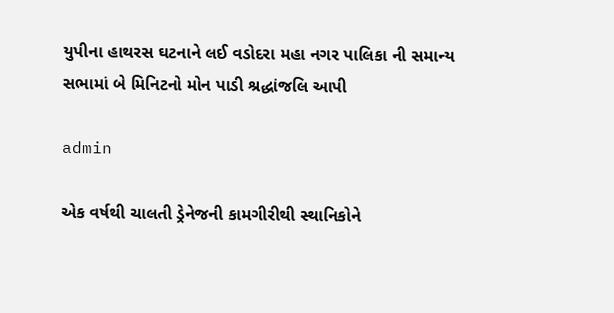યુપીના હાથરસ ઘટનાને લઈ વડોદરા મહા નગર પાલિકા ની સમાન્ય સભામાં બે મિનિટનો મોન પાડી શ્રદ્ધાંજલિ આપી

admin

એક વર્ષથી ચાલતી ડ્રેનેજની કામગીરીથી સ્થાનિકોને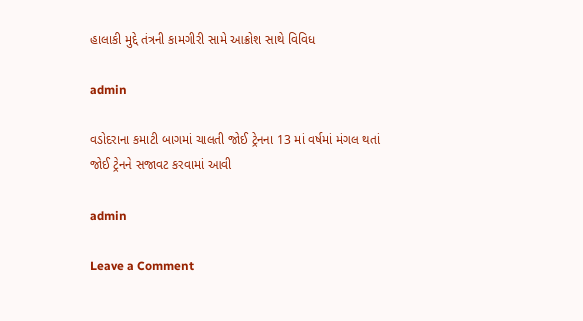હાલાકી મુદ્દે તંત્રની કામગીરી સામે આક્રોશ સાથે વિવિધ

admin

વડોદરાના કમાટી બાગમાં ચાલતી જોઈ ટ્રેનના 13 માં વર્ષમાં મંગલ થતાં જોઈ ટ્રેનને સજાવટ કરવામાં આવી

admin

Leave a Comment